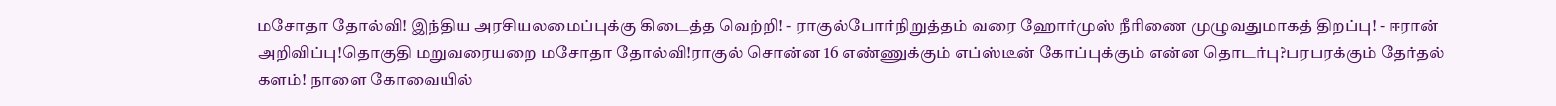மசோதா தோல்வி! இந்திய அரசியலமைப்புக்கு கிடைத்த வெற்றி! - ராகுல்போர்நிறுத்தம் வரை ஹோர்முஸ் நீரிணை முழுவதுமாகத் திறப்பு! - ஈரான் அறிவிப்பு!தொகுதி மறுவரையறை மசோதா தோல்வி!ராகுல் சொன்ன 16 எண்ணுக்கும் எப்ஸ்டீன் கோப்புக்கும் என்ன தொடர்பு?பரபரக்கும் தேர்தல் களம்! நாளை கோவையில்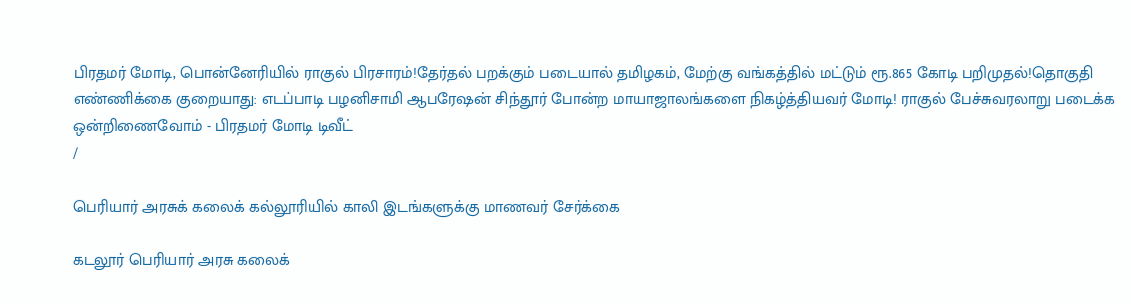பிரதமர் மோடி, பொன்னேரியில் ராகுல் பிரசாரம்!தேர்தல் பறக்கும் படையால் தமிழகம், மேற்கு வங்கத்தில் மட்டும் ரூ.865 கோடி பறிமுதல்!தொகுதி எண்ணிக்கை குறையாது: எடப்பாடி பழனிசாமி ஆபரேஷன் சிந்தூர் போன்ற மாயாஜாலங்களை நிகழ்த்தியவர் மோடி! ராகுல் பேச்சுவரலாறு படைக்க ஒன்றிணைவோம் - பிரதமர் மோடி டிவீட்
/

பெரியார் அரசுக் கலைக் கல்லூரியில் காலி இடங்களுக்கு மாணவர் சேர்க்கை

கடலூர் பெரியார் அரசு கலைக்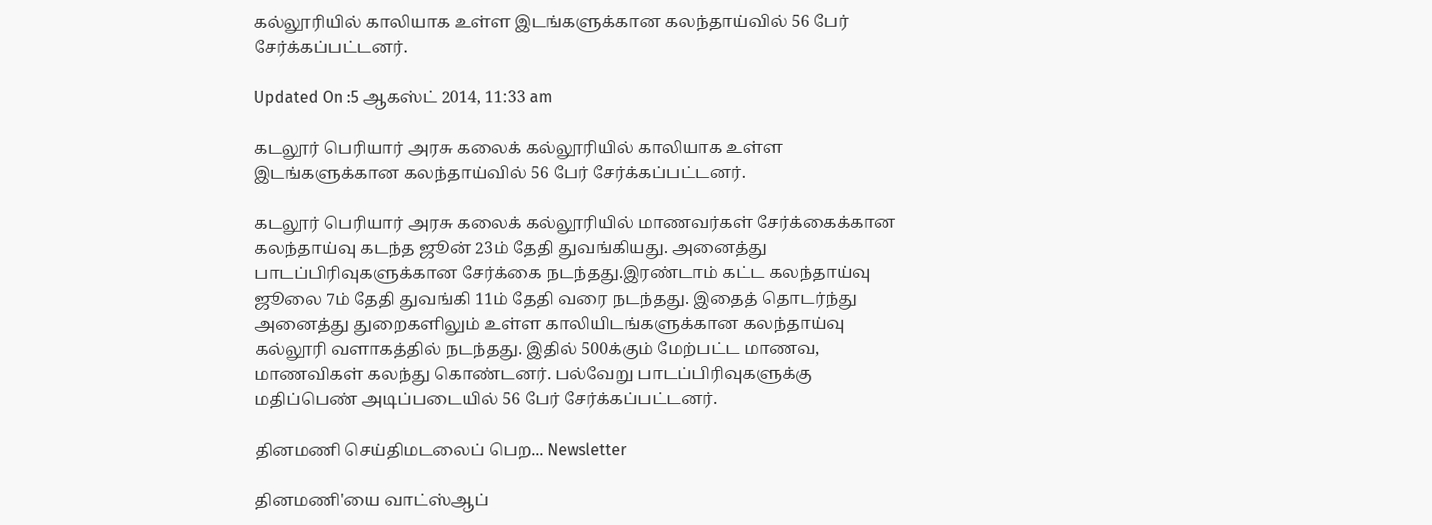கல்லூரியில் காலியாக உள்ள இடங்களுக்கான கலந்தாய்வில் 56 பேர் சேர்க்கப்பட்டனர்.

Updated On :5 ஆகஸ்ட் 2014, 11:33 am

கடலூர் பெரியார் அரசு கலைக் கல்லூரியில் காலியாக உள்ள இடங்களுக்கான கலந்தாய்வில் 56 பேர் சேர்க்கப்பட்டனர்.

கடலூர் பெரியார் அரசு கலைக் கல்லூரியில் மாணவர்கள் சேர்க்கைக்கான கலந்தாய்வு கடந்த ஜூன் 23ம் தேதி துவங்கியது. அனைத்து பாடப்பிரிவுகளுக்கான சேர்க்கை நடந்தது.இரண்டாம் கட்ட கலந்தாய்வு ஜூலை 7ம் தேதி துவங்கி 11ம் தேதி வரை நடந்தது. இதைத் தொடர்ந்து அனைத்து துறைகளிலும் உள்ள காலியிடங்களுக்கான கலந்தாய்வு கல்லூரி வளாகத்தில் நடந்தது. இதில் 500க்கும் மேற்பட்ட மாணவ, மாணவிகள் கலந்து கொண்டனர். பல்வேறு பாடப்பிரிவுகளுக்கு மதிப்பெண் அடிப்படையில் 56 பேர் சேர்க்கப்பட்டனர்.

தினமணி செய்திமடலைப் பெற... Newsletter

தினமணி'யை வாட்ஸ்ஆப்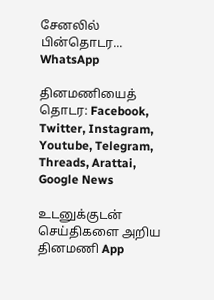சேனலில் பின்தொடர... WhatsApp

தினமணியைத் தொடர: Facebook, Twitter, Instagram, Youtube, Telegram, Threads, Arattai, Google News

உடனுக்குடன் செய்திகளை அறிய தினமணி App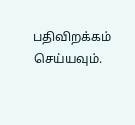பதிவிறக்கம் செய்யவும்.